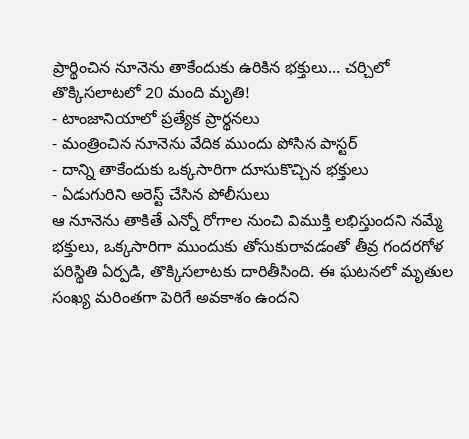ప్రార్థించిన నూనెను తాకేందుకు ఉరికిన భక్తులు... చర్చిలో తొక్కిసలాటలో 20 మంది మృతి!
- టాంజానియాలో ప్రత్యేక ప్రార్థనలు
- మంత్రించిన నూనెను వేదిక ముందు పోసిన పాస్టర్
- దాన్ని తాకేందుకు ఒక్కసారిగా దూసుకొచ్చిన భక్తులు
- ఏడుగురిని అరెస్ట్ చేసిన పోలీసులు
ఆ నూనెను తాకితే ఎన్నో రోగాల నుంచి విముక్తి లభిస్తుందని నమ్మే భక్తులు, ఒక్కసారిగా ముందుకు తోసుకురావడంతో తీవ్ర గందరగోళ పరిస్థితి ఏర్పడి, తొక్కిసలాటకు దారితీసింది. ఈ ఘటనలో మృతుల సంఖ్య మరింతగా పెరిగే అవకాశం ఉందని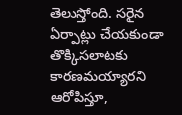తెలుస్తోంది. సరైన ఏర్పాట్లు చేయకుండా తొక్కిసలాటకు కారణమయ్యారని ఆరోపిస్తూ,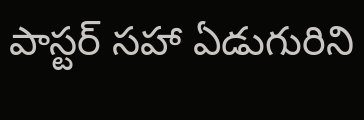పాస్టర్ సహా ఏడుగురిని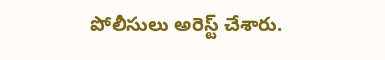పోలీసులు అరెస్ట్ చేశారు.